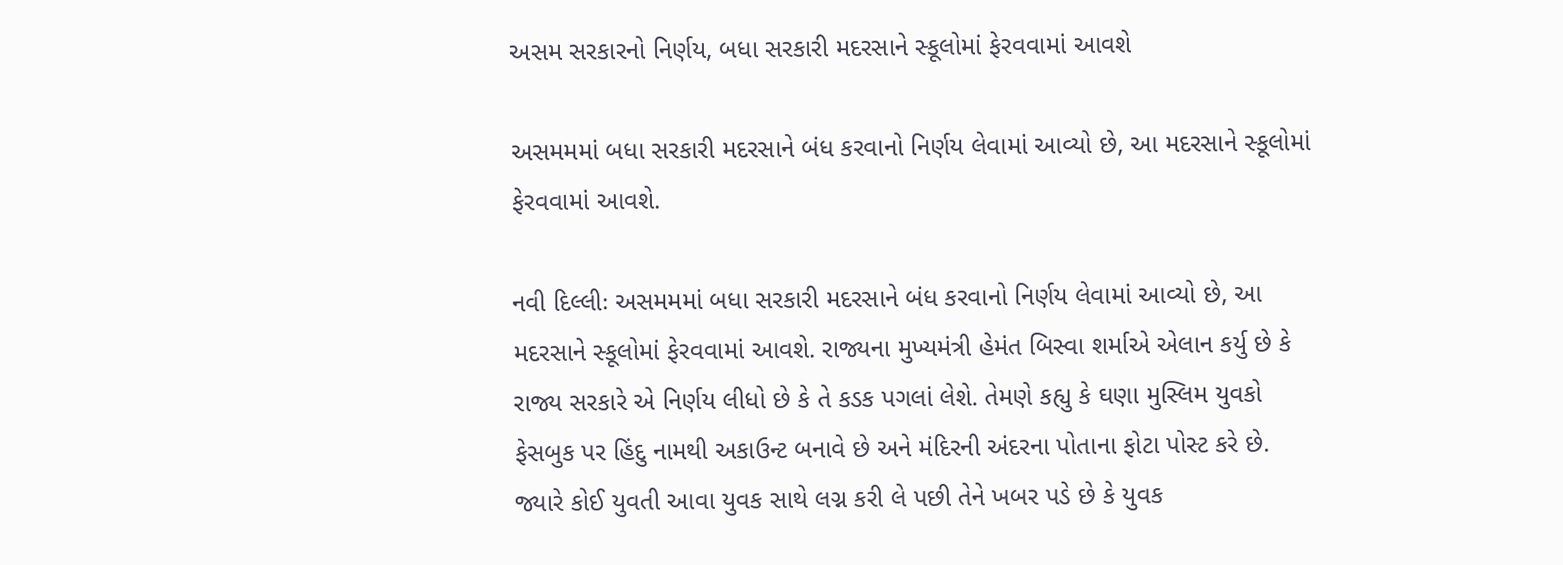અસમ સરકારનો નિર્ણય, બધા સરકારી મદરસાને સ્કૂલોમાં ફેરવવામાં આવશે

અસમમમાં બધા સરકારી મદરસાને બંધ કરવાનો નિર્ણય લેવામાં આવ્યો છે, આ મદરસાને સ્કૂલોમાં ફેરવવામાં આવશે.

નવી દિલ્લીઃ અસમમમાં બધા સરકારી મદરસાને બંધ કરવાનો નિર્ણય લેવામાં આવ્યો છે, આ મદરસાને સ્કૂલોમાં ફેરવવામાં આવશે. રાજ્યના મુખ્યમંત્રી હેમંત બિસ્વા શર્માએ એલાન કર્યુ છે કે રાજ્ય સરકારે એ નિર્ણય લીધો છે કે તે કડક પગલાં લેશે. તેમણે કહ્યુ કે ઘણા મુસ્લિમ યુવકો ફેસબુક પર હિંદુ નામથી અકાઉન્ટ બનાવે છે અને મંદિરની અંદરના પોતાના ફોટા પોસ્ટ કરે છે. જ્યારે કોઈ યુવતી આવા યુવક સાથે લગ્ન કરી લે પછી તેને ખબર પડે છે કે યુવક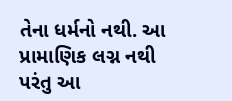તેના ધર્મનો નથી. આ પ્રામાણિક લગ્ન નથી પરંતુ આ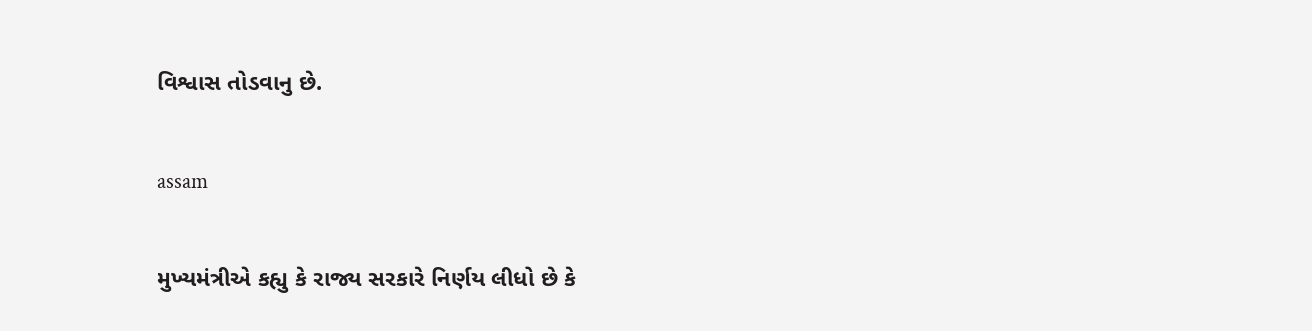વિશ્વાસ તોડવાનુ છે.

assam

મુખ્યમંત્રીએ કહ્યુ કે રાજ્ય સરકારે નિર્ણય લીધો છે કે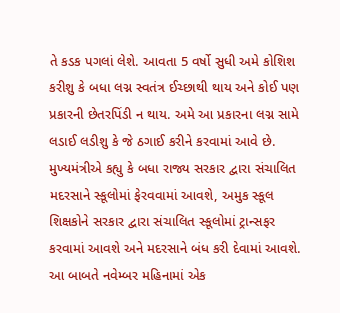તે કડક પગલાં લેશે. આવતા 5 વર્ષો સુધી અમે કોશિશ કરીશુ કે બધા લગ્ન સ્વતંત્ર ઈચ્છાથી થાય અને કોઈ પણ પ્રકારની છેતરપિંડી ન થાય. અમે આ પ્રકારના લગ્ન સામે લડાઈ લડીશુ કે જે ઠગાઈ કરીને કરવામાં આવે છે. મુખ્યમંત્રીએ કહ્યુ કે બધા રાજ્ય સરકાર દ્વારા સંચાલિત મદરસાને સ્કૂલોમાં ફેરવવામાં આવશે, અમુક સ્કૂલ શિક્ષકોને સરકાર દ્વારા સંચાલિત સ્કૂલોમાં ટ્રાન્સફર કરવામાં આવશે અને મદરસાને બંધ કરી દેવામાં આવશે. આ બાબતે નવેમ્બર મહિનામાં એક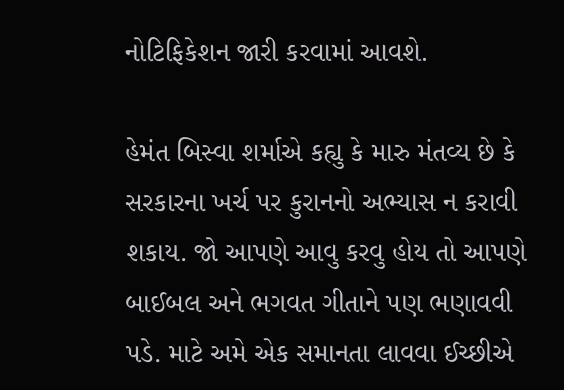નોટિફિકેશન જારી કરવામાં આવશે.

હેમંત બિસ્વા શર્માએ કહ્યુ કે મારુ મંતવ્ય છે કે સરકારના ખર્ચ પર કુરાનનો અભ્યાસ ન કરાવી શકાય. જો આપણે આવુ કરવુ હોય તો આપણે બાઈબલ અને ભગવત ગીતાને પણ ભણાવવી પડે. માટે અમે એક સમાનતા લાવવા ઈચ્છીએ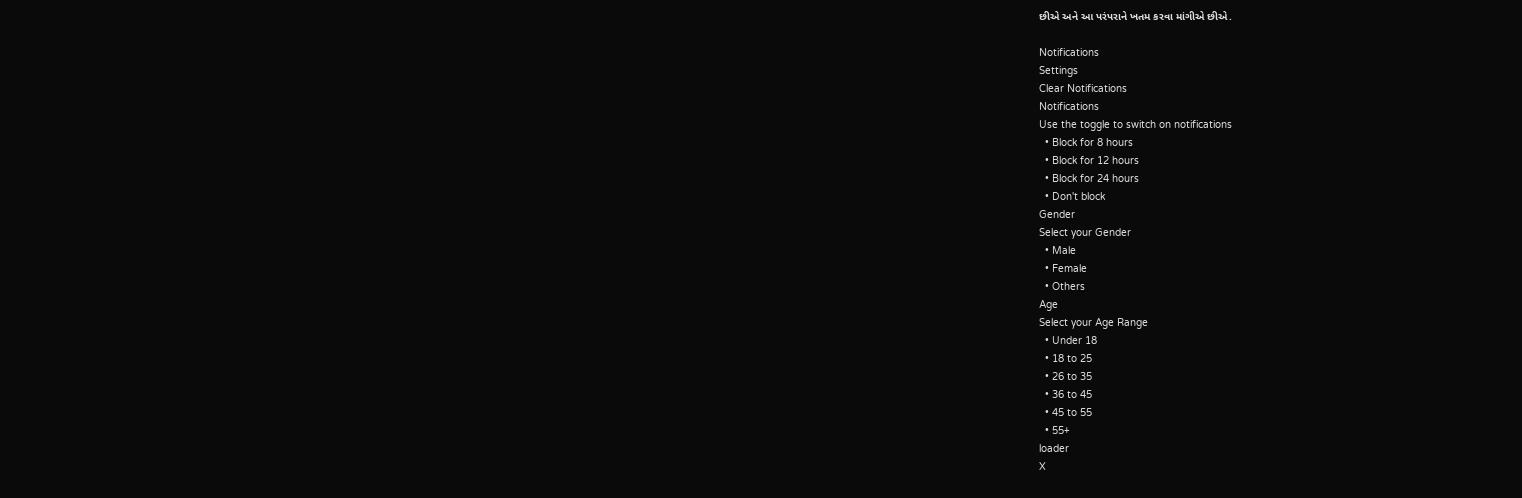છીએ અને આ પરંપરાને ખતમ કરવા માંગીએ છીએ.

Notifications
Settings
Clear Notifications
Notifications
Use the toggle to switch on notifications
  • Block for 8 hours
  • Block for 12 hours
  • Block for 24 hours
  • Don't block
Gender
Select your Gender
  • Male
  • Female
  • Others
Age
Select your Age Range
  • Under 18
  • 18 to 25
  • 26 to 35
  • 36 to 45
  • 45 to 55
  • 55+
loader
X